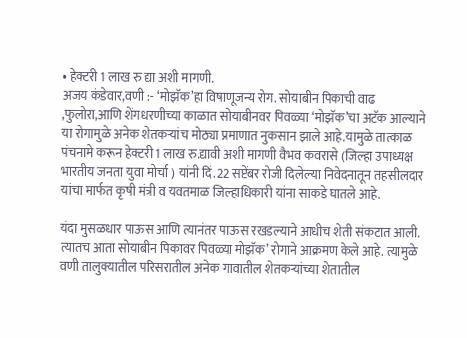• हेक्टरी 1 लाख रु द्या अशी मागणी.
अजय कंडेवार,वणी :- ‘मोझॅक’हा विषाणूजन्य रोग. सोयाबीन पिकाची वाढ ,फुलोरा,आणि शेंगधरणीच्या काळात सोयाबीनवर पिवळ्या ‘मोझॅक’चा अटॅक आल्याने या रोगामुळे अनेक शेतकऱ्यांच मोठ्या प्रमाणात नुकसान झाले आहे.यामुळे तात्काळ पंचनामे करून हेक्टरी 1 लाख रु.द्यावी अशी मागणी वैभव कवरासे (जिल्हा उपाध्यक्ष भारतीय जनता युवा मोर्चा ) यांनी दिं.22 सप्टेंबर रोजी दिलेल्या निवेदनातून तहसीलदार यांचा मार्फत कृषी मंत्री व यवतमाळ जिल्हाधिकारी यांना साकडे घातले आहे.

यंदा मुसळधार पाऊस आणि त्यानंतर पाऊस रखडल्याने आधीच शेती संकटात आली. त्यातच आता सोयाबीन पिकावर पिवळ्या मोझॅक’ रोगाने आक्रमण केले आहे. त्यामुळे वणी तालुक्यातील परिसरातील अनेक गावातील शेतकऱ्यांच्या शेतातील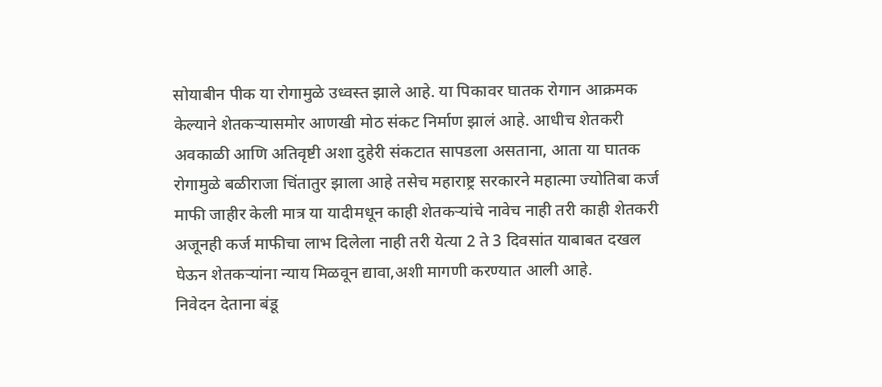सोयाबीन पीक या रोगामुळे उध्वस्त झाले आहे. या पिकावर घातक रोगान आक्रमक केल्याने शेतकऱ्यासमोर आणखी मोठ संकट निर्माण झालं आहे. आधीच शेतकरी अवकाळी आणि अतिवृष्टी अशा दुहेरी संकटात सापडला असताना, आता या घातक रोगामुळे बळीराजा चिंतातुर झाला आहे तसेच महाराष्ट्र सरकारने महात्मा ज्योतिबा कर्ज माफी जाहीर केली मात्र या यादीमधून काही शेतकऱ्यांचे नावेच नाही तरी काही शेतकरी अजूनही कर्ज माफीचा लाभ दिलेला नाही तरी येत्या 2 ते 3 दिवसांत याबाबत दखल घेऊन शेतकऱ्यांना न्याय मिळवून द्यावा,अशी मागणी करण्यात आली आहे.
निवेदन देताना बंडू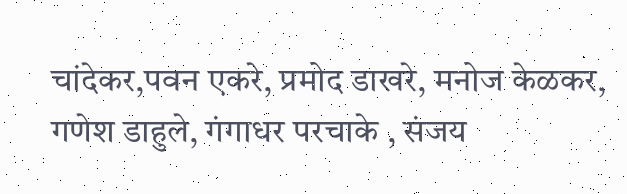चांदेकर,पवन एकरे, प्रमोद डाखरे, मनोज केळकर, गणेश डाहुले, गंगाधर परचाके , संजय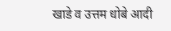खाडे व उत्तम धोबे आदी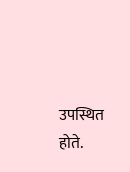उपस्थित होते.